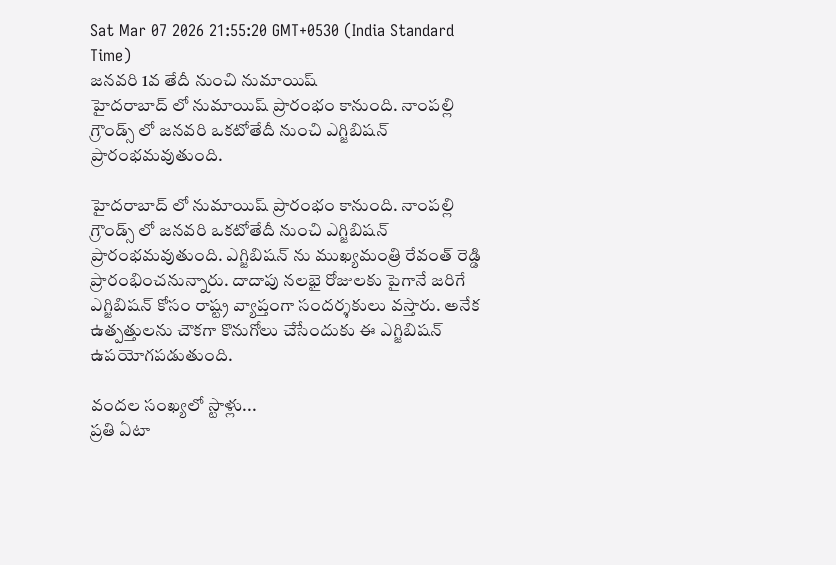Sat Mar 07 2026 21:55:20 GMT+0530 (India Standard Time)
జనవరి 1వ తేదీ నుంచి నుమాయిష్
హైదరాబాద్ లో నుమాయిష్ ప్రారంభం కానుంది. నాంపల్లి గ్రౌండ్స్ లో జనవరి ఒకటోతేదీ నుంచి ఎగ్జిబిషన్ ప్రారంభమవుతుంది.

హైదరాబాద్ లో నుమాయిష్ ప్రారంభం కానుంది. నాంపల్లి గ్రౌండ్స్ లో జనవరి ఒకటోతేదీ నుంచి ఎగ్జిబిషన్ ప్రారంభమవుతుంది. ఎగ్జిబిషన్ ను ముఖ్యమంత్రి రేవంత్ రెడ్డి ప్రారంభించనున్నారు. దాదాపు నలభై రోజులకు పైగానే జరిగే ఎగ్జిబిషన్ కోసం రాష్ట్ర వ్యాప్తంగా సందర్శకులు వస్తారు. అనేక ఉత్పత్తులను చౌకగా కొనుగోలు చేసేందుకు ఈ ఎగ్జిబిషన్ ఉపయోగపడుతుంది.

వందల సంఖ్యలో స్టాళ్లు...
ప్రతి ఏటా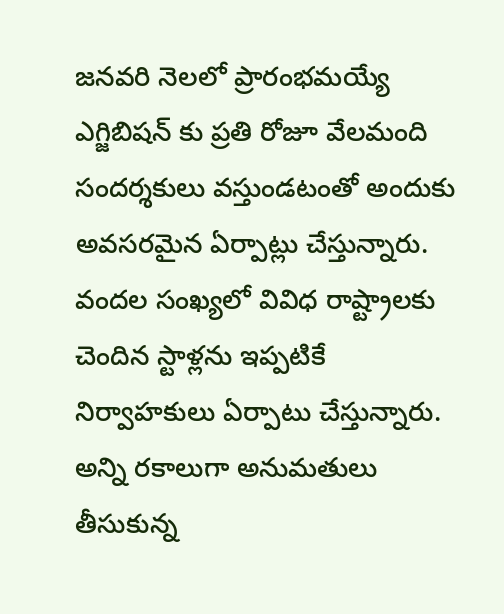జనవరి నెలలో ప్రారంభమయ్యే ఎగ్జిబిషన్ కు ప్రతి రోజూ వేలమంది సందర్శకులు వస్తుండటంతో అందుకు అవసరమైన ఏర్పాట్లు చేస్తున్నారు. వందల సంఖ్యలో వివిధ రాష్ట్రాలకు చెందిన స్టాళ్లను ఇప్పటికే నిర్వాహకులు ఏర్పాటు చేస్తున్నారు. అన్ని రకాలుగా అనుమతులు తీసుకున్న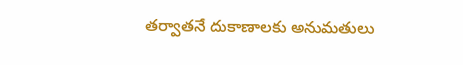తర్వాతనే దుకాణాలకు అనుమతులు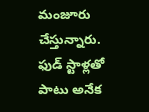మంజూరు చేస్తున్నారు. ఫుడ్ స్టాళ్లతో పాటు అనేక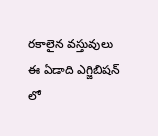రకాలైన వస్తువులు ఈ ఏడాది ఎగ్జిబిషన్ లో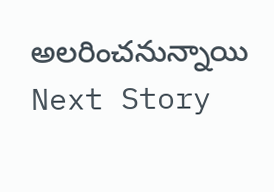అలరించనున్నాయి
Next Story